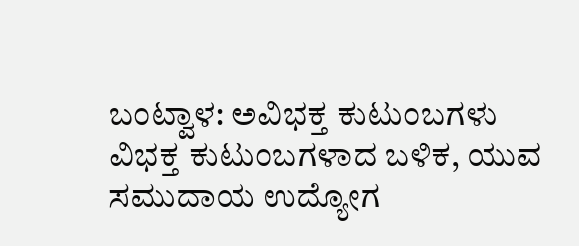ಬಂಟ್ವಾಳ: ಅವಿಭಕ್ತ ಕುಟುಂಬಗಳು ವಿಭಕ್ತ ಕುಟುಂಬಗಳಾದ ಬಳಿಕ, ಯುವ ಸಮುದಾಯ ಉದ್ಯೋಗ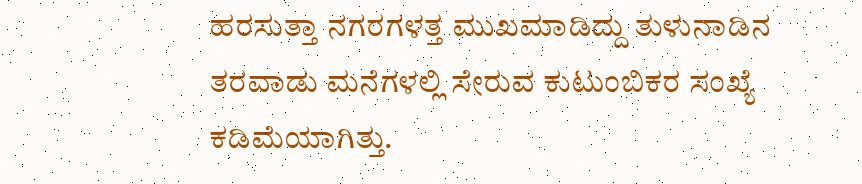ಹರಸುತ್ತಾ ನಗರಗಳತ್ತ ಮುಖಮಾಡಿದ್ದು ತುಳುನಾಡಿನ ತರವಾಡು ಮನೆಗಳಲ್ಲಿ ಸೇರುವ ಕುಟುಂಬಿಕರ ಸಂಖ್ಯೆ ಕಡಿಮೆಯಾಗಿತ್ತು.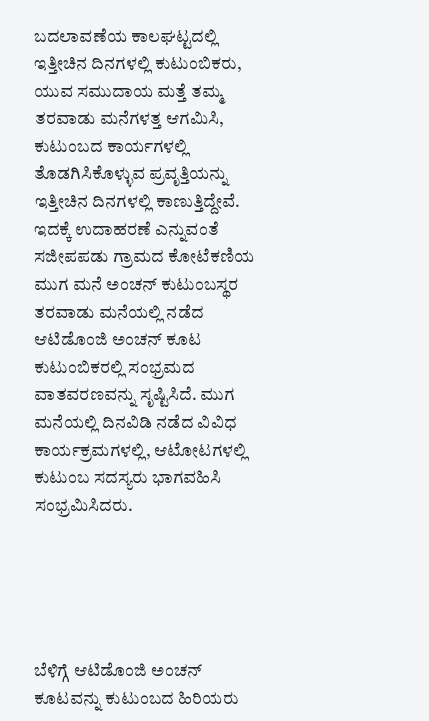ಬದಲಾವಣೆಯ ಕಾಲಘಟ್ಟದಲ್ಲಿ ಇತ್ತೀಚಿನ ದಿನಗಳಲ್ಲಿ ಕುಟುಂಬಿಕರು, ಯುವ ಸಮುದಾಯ ಮತ್ತೆ ತಮ್ಮ ತರವಾಡು ಮನೆಗಳತ್ತ ಆಗಮಿಸಿ, ಕುಟುಂಬದ ಕಾರ್ಯಗಳಲ್ಲಿ ತೊಡಗಿಸಿಕೊಳ್ಳುವ ಪ್ರವೃತ್ತಿಯನ್ನು ಇತ್ತೀಚಿನ ದಿನಗಳಲ್ಲಿ ಕಾಣುತ್ತಿದ್ದೇವೆ. ಇದಕ್ಕೆ ಉದಾಹರಣೆ ಎನ್ನುವಂತೆ ಸಜೀಪಪಡು ಗ್ರಾಮದ ಕೋಟೆಕಣಿಯ ಮುಗ ಮನೆ ಅಂಚನ್ ಕುಟುಂಬಸ್ಥರ ತರವಾಡು ಮನೆಯಲ್ಲಿ ನಡೆದ ಆಟಿಡೊಂಜಿ ಅಂಚನ್ ಕೂಟ ಕುಟುಂಬಿಕರಲ್ಲಿ ಸಂಭ್ರಮದ ವಾತವರಣವನ್ನು ಸೃಷ್ಟಿಸಿದೆ. ಮುಗ ಮನೆಯಲ್ಲಿ ದಿನವಿಡಿ ನಡೆದ ವಿವಿಧ ಕಾರ್ಯಕ್ರಮಗಳಲ್ಲಿ, ಆಟೋಟಗಳಲ್ಲಿ ಕುಟುಂಬ ಸದಸ್ಯರು ಭಾಗವಹಿಸಿ ಸಂಭ್ರಮಿಸಿದರು.





ಬೆಳಿಗ್ಗೆ ಆಟಿಡೊಂಜಿ ಅಂಚನ್ ಕೂಟವನ್ನು ಕುಟುಂಬದ ಹಿರಿಯರು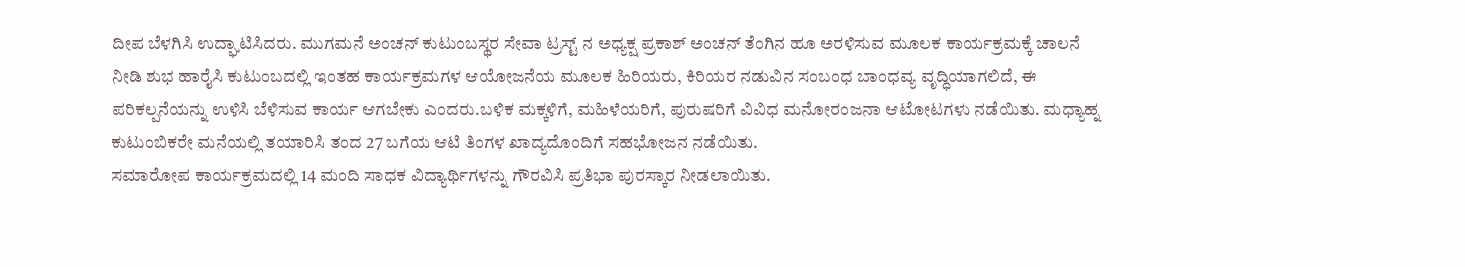ದೀಪ ಬೆಳಗಿಸಿ ಉದ್ಘಾಟಿಸಿದರು. ಮುಗಮನೆ ಅಂಚನ್ ಕುಟುಂಬಸ್ಥರ ಸೇವಾ ಟ್ರಸ್ಟ್ ನ ಅಧ್ಯಕ್ಷ ಪ್ರಕಾಶ್ ಅಂಚನ್ ತೆಂಗಿನ ಹೂ ಅರಳಿಸುವ ಮೂಲಕ ಕಾರ್ಯಕ್ರಮಕ್ಕೆ ಚಾಲನೆ ನೀಡಿ ಶುಭ ಹಾರೈಸಿ ಕುಟುಂಬದಲ್ಲಿ ಇಂತಹ ಕಾರ್ಯಕ್ರಮಗಳ ಆಯೋಜನೆಯ ಮೂಲಕ ಹಿರಿಯರು, ಕಿರಿಯರ ನಡುವಿನ ಸಂಬಂಧ ಬಾಂಧವ್ಯ ವೃದ್ಧಿಯಾಗಲಿದೆ, ಈ ಪರಿಕಲ್ಪನೆಯನ್ನು ಉಳಿಸಿ ಬೆಳಿಸುವ ಕಾರ್ಯ ಆಗಬೇಕು ಎಂದರು.ಬಳಿಕ ಮಕ್ಕಳಿಗೆ, ಮಹಿಳೆಯರಿಗೆ, ಪುರುಷರಿಗೆ ವಿವಿಧ ಮನೋರಂಜನಾ ಆಟೋಟಗಳು ನಡೆಯಿತು. ಮಧ್ಯಾಹ್ನ ಕುಟುಂಬಿಕರೇ ಮನೆಯಲ್ಲಿ ತಯಾರಿಸಿ ತಂದ 27 ಬಗೆಯ ಆಟಿ ತಿಂಗಳ ಖಾದ್ಯದೊಂದಿಗೆ ಸಹಭೋಜನ ನಡೆಯಿತು.
ಸಮಾರೋಪ ಕಾರ್ಯಕ್ರಮದಲ್ಲಿ 14 ಮಂದಿ ಸಾಧಕ ವಿದ್ಯಾರ್ಥಿಗಳನ್ನು ಗೌರವಿಸಿ ಪ್ರತಿಭಾ ಪುರಸ್ಕಾರ ನೀಡಲಾಯಿತು.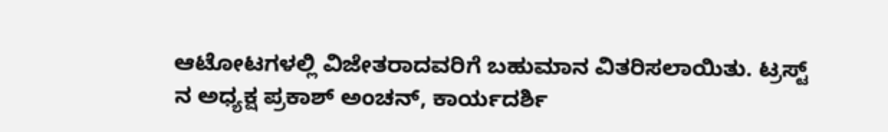ಆಟೋಟಗಳಲ್ಲಿ ವಿಜೇತರಾದವರಿಗೆ ಬಹುಮಾನ ವಿತರಿಸಲಾಯಿತು. ಟ್ರಸ್ಟ್ ನ ಅಧ್ಯಕ್ಷ ಪ್ರಕಾಶ್ ಅಂಚನ್, ಕಾರ್ಯದರ್ಶಿ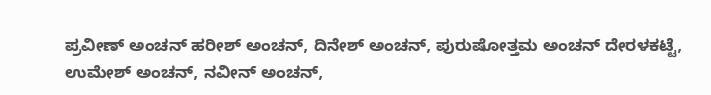ಪ್ರವೀಣ್ ಅಂಚನ್ ಹರೀಶ್ ಅಂಚನ್, ದಿನೇಶ್ ಅಂಚನ್, ಪುರುಷೋತ್ತಮ ಅಂಚನ್ ದೇರಳಕಟ್ಟೆ, ಉಮೇಶ್ ಅಂಚನ್, ನವೀನ್ ಅಂಚನ್,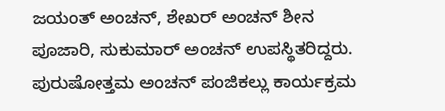ಜಯಂತ್ ಅಂಚನ್, ಶೇಖರ್ ಅಂಚನ್ ಶೀನ ಪೂಜಾರಿ, ಸುಕುಮಾರ್ ಅಂಚನ್ ಉಪಸ್ಥಿತರಿದ್ದರು. ಪುರುಷೋತ್ತಮ ಅಂಚನ್ ಪಂಜಿಕಲ್ಲು ಕಾರ್ಯಕ್ರಮ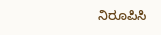ನಿರೂಪಿಸಿ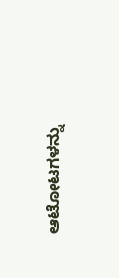ಆಟೋಟಗಳನ್ನು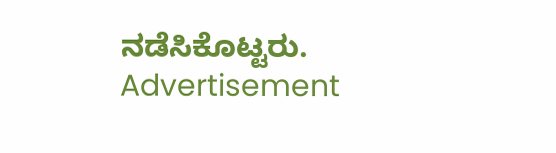ನಡೆಸಿಕೊಟ್ಟರು.
Advertisement